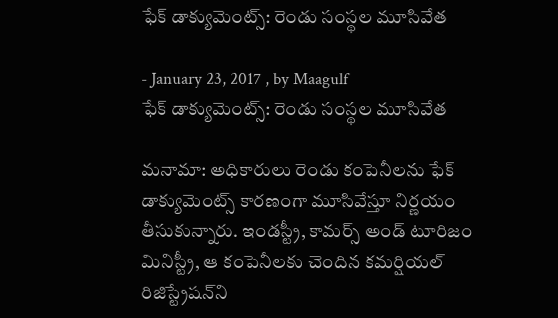ఫేక్‌ డాక్యుమెంట్స్‌: రెండు సంస్థల మూసివేత

- January 23, 2017 , by Maagulf
ఫేక్‌ డాక్యుమెంట్స్‌: రెండు సంస్థల మూసివేత

మనామా: అధికారులు రెండు కంపెనీలను ఫేక్‌ డాక్యుమెంట్స్‌ కారణంగా మూసివేస్తూ నిర్ణయం తీసుకున్నారు. ఇండస్ట్రీ, కామర్స్‌ అండ్‌ టూరిజం మినిస్ట్రీ, ఆ కంపెనీలకు చెందిన కమర్షియల్‌ రిజిస్ట్రేషన్‌ని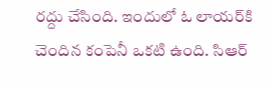రద్దు చేసింది. ఇందులో ఓ లాయర్‌కి చెందిన కంపెనీ ఒకటి ఉంది. సిఆర్‌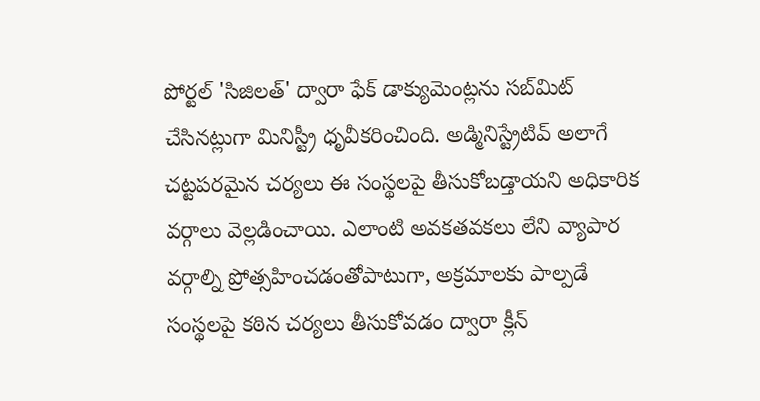పోర్టల్‌ 'సిజిలత్‌' ద్వారా ఫేక్‌ డాక్యుమెంట్లను సబ్‌మిట్‌ చేసినట్లుగా మినిస్ట్రీ ధృవీకరించింది. అడ్మినిస్ట్రేటివ్‌ అలాగే చట్టపరమైన చర్యలు ఈ సంస్థలపై తీసుకోబడ్తాయని అధికారిక వర్గాలు వెల్లడించాయి. ఎలాంటి అవకతవకలు లేని వ్యాపార వర్గాల్ని ప్రోత్సహించడంతోపాటుగా, అక్రమాలకు పాల్పడే సంస్థలపై కఠిన చర్యలు తీసుకోవడం ద్వారా క్లీన్‌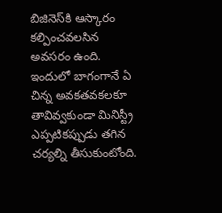బిజినెస్‌కి ఆస్కారం కల్పించవలసిన అవసరం ఉంది. ఇందులో బాగంగానే ఏ చిన్న అవకతవకలకూ తావివ్వకుండా మినిస్ట్రీ ఎప్పటికప్పుడు తగిన చర్యల్ని తీసుకుంటోంది.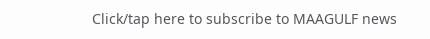Click/tap here to subscribe to MAAGULF news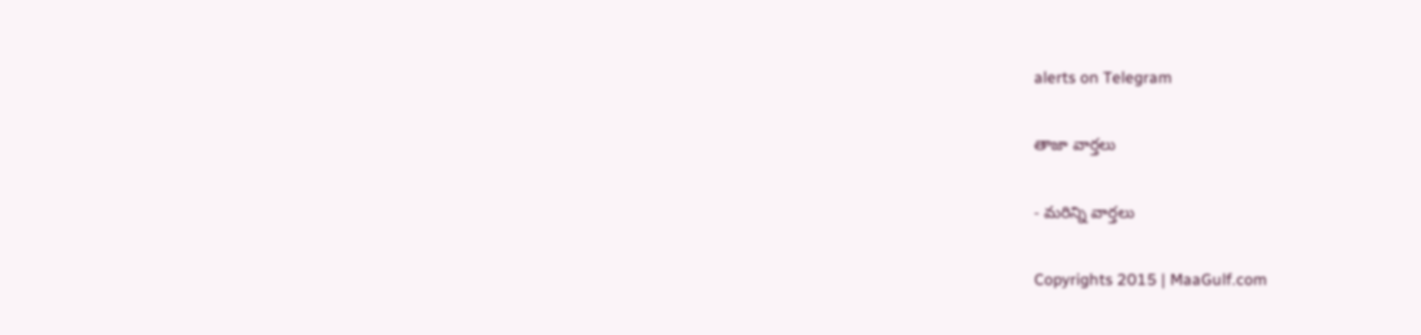alerts on Telegram

తాజా వార్తలు

- మరిన్ని వార్తలు

Copyrights 2015 | MaaGulf.com